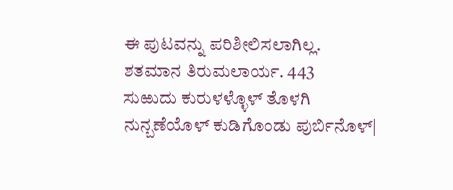ಈ ಪುಟವನ್ನು ಪರಿಶೀಲಿಸಲಾಗಿಲ್ಲ.
ಶತಮಾನ ತಿರುಮಲಾರ್ಯ. 443
ಸುಱುದು ಕುರುಳಳ್ಳೊಳ್ ತೊಳಗಿ ನುನ್ಬಣೆಯೊಳ್ ಕುಡಿಗೊಂಡು ಪುರ್ಬಿನೊಳ್|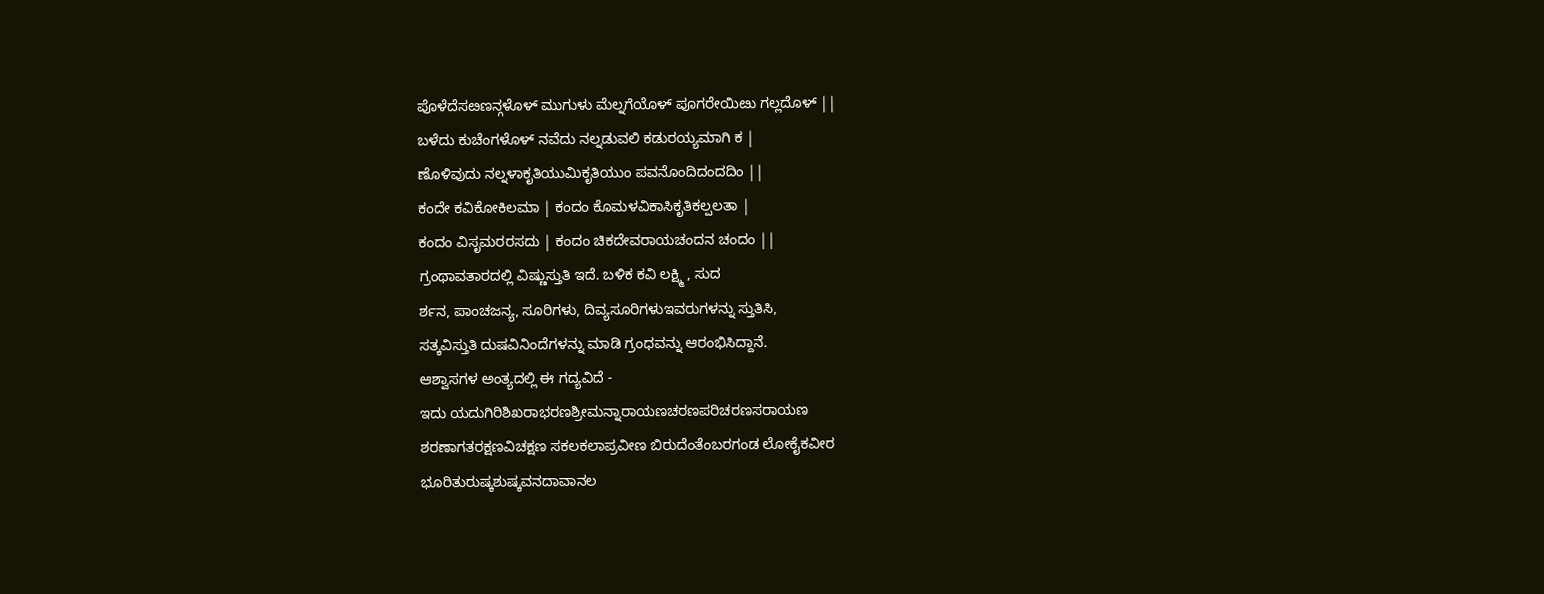ಪೊಳೆದೆಸೞಣನ್ಗಳೊಳ್ ಮುಗುಳು ಮೆಲ್ನಗೆಯೊಳ್ ಪೂಗರೇಯಿೞು ಗಲ್ಲದೊಳ್ ||
ಬಳೆದು ಕುಚೆಂಗಳೊಳ್ ನವೆದು ನಲ್ನಡುವಲಿ ಕಡುರಯ್ಯಮಾಗಿ ಕ |
ಣೊಳಿವುದು ನಲ್ನಳಾಕೃತಿಯುಮಿಕೃತಿಯುಂ ಪವನೊಂದಿದಂದದಿಂ ||
ಕಂದೇ ಕವಿಕೋಕಿಲಮಾ | ಕಂದಂ ಕೊಮಳವಿಕಾಸಿಕೃತಿಕಲ್ಪಲತಾ |
ಕಂದಂ ವಿಸೃಮರರಸದು | ಕಂದಂ ಚಿಕದೇವರಾಯಚಂದನ ಚಂದಂ ||
ಗ್ರಂಥಾವತಾರದಲ್ಲಿ ವಿಷ್ಣುಸ್ತುತಿ ಇದೆ. ಬಳಿಕ ಕವಿ ಲಕ್ಷ್ಮಿ , ಸುದ
ರ್ಶನ, ಪಾಂಚಜನ್ಯ, ಸೂರಿಗಳು, ದಿವ್ಯಸೂರಿಗಳುಇವರುಗಳನ್ನು ಸ್ತುತಿಸಿ,
ಸತ್ಕವಿಸ್ತುತಿ ದುಷವಿನಿಂದೆಗಳನ್ನು ಮಾಡಿ ಗ್ರಂಧವನ್ನು ಆರಂಭಿಸಿದ್ದಾನೆ.
ಆಶ್ವಾಸಗಳ ಅಂತ್ಯದಲ್ಲಿ ಈ ಗದ್ಯವಿದೆ -
ಇದು ಯದುಗಿರಿಶಿಖರಾಭರಣಶ್ರೀಮನ್ನಾರಾಯಣಚರಣಪರಿಚರಣಸರಾಯಣ
ಶರಣಾಗತರಕ್ಷಣವಿಚಕ್ಷಣ ಸಕಲಕಲಾಪ್ರವೀಣ ಬಿರುದೆಂತೆಂಬರಗಂಡ ಲೋಕೈಕವೀರ
ಭೂರಿತುರುಷ್ಕಶುಷ್ಕವನದಾವಾನಲ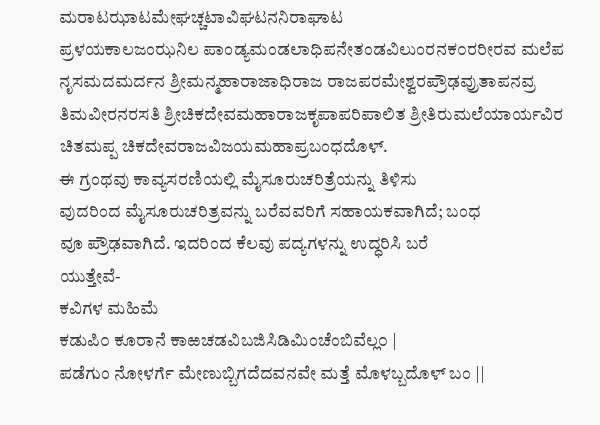ಮರಾಟಝಾಟಮೇಘಚ್ಚಟಾವಿಘಟನನಿರಾಘಾಟ
ಪ್ರಳಯಕಾಲಜಂಝನಿಲ ಪಾಂಡ್ಯಮಂಡಲಾಧಿಪನೇತಂಡವಿಲುಂರನಕ೦ರರೀರವ ಮಲೆಪ
ನೃಸಮದಮರ್ದನ ಶ್ರೀಮನ್ಮಹಾರಾಜಾಧಿರಾಜ ರಾಜಪರಮೇಶ್ವರಪ್ರೌಢವ್ರುತಾಪನವ್ರ
ತಿಮವೀರನರಸತಿ ಶ್ರೀಚಿಕದೇವಮಹಾರಾಜಕೃಪಾಪರಿಪಾಲಿತ ಶ್ರೀತಿರುಮಲೆಯಾರ್ಯವಿರ
ಚಿತಮಪ್ಪ ಚಿಕದೇವರಾಜವಿಜಯಮಹಾಪ್ರಬಂಧದೊಳ್.
ಈ ಗ್ರಂಥವು ಕಾವ್ಯಸರಣಿಯಲ್ಲಿ ಮೈಸೂರುಚರಿತ್ರೆಯನ್ನು ತಿಳಿಸು
ವುದರಿಂದ ಮೈಸೂರುಚರಿತ್ರವನ್ನು ಬರೆವವರಿಗೆ ಸಹಾಯಕವಾಗಿದೆ; ಬಂಧ
ವೂ ಪ್ರೌಢವಾಗಿದೆ. ಇದರಿಂದ ಕೆಲವು ಪದ್ಯಗಳನ್ನು ಉದ್ಧರಿಸಿ ಬರೆ
ಯುತ್ತೇವೆ-
ಕವಿಗಳ ಮಹಿಮೆ
ಕಡುಪಿ೦ ಕೂರಾನೆ ಕಾಱಚಡವಿಬಜಿಸಿಡಿಮಿಂಚೆಂಬಿವೆಲ್ಲ೦ |
ಪಡೆಗುಂ ನೋಳರ್ಗೆ ಮೇಣುಬ್ಬಿಗದೆದವನವೇ ಮತ್ತೆ ಮೊಳಬ್ಬದೊಳ್ ಬಂ ||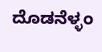ದೊಡನೆಳ್ಳಂ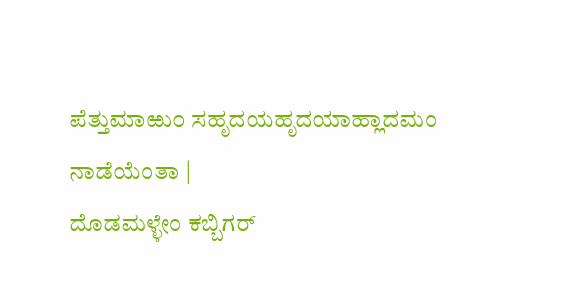ಪೆತ್ತುಮಾಱು೦ ಸಹೃದಯಹೃದಯಾಹ್ಲಾದಮಂ ನಾಡೆಯೆಂತಾ |
ದೊಡಮಳ್ಳೇಂ ಕಬ್ಬಿಗರ್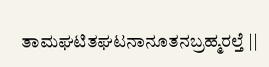ತಾಮಘಟಿತಘಟನಾನೂತನಬ್ರಹ್ಮರಲ್ತೆ ||